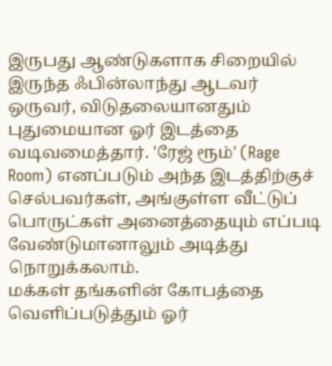இருபது ஆண்டுகளாக சிறையில் இருந்த ஃபின்லாந்து ஆடவர் ஒருவர், விடுதலையானதும் புதுமையான ஓர் இடத்தை வடிவமைத்தார். 'ரேஜ் ரூம்' (Rage Room) எனப்படும் அந்த இடத்திற்குச் செல்பவர்கள், அங்குள்ள வீட்டுப் பொருட்கள் அனைத்தையும் எப்படி வேண்டுமானாலும் அடித்து நொறுக்கலாம்.
மக்கள் தங்களின் கோபத்தை வெளிப்படுத்தும் ஓர்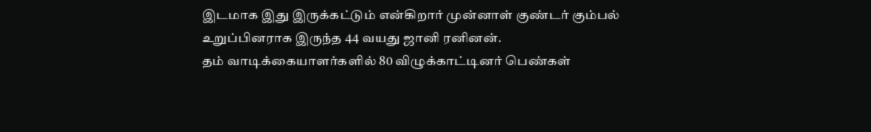இடமாக இது இருக்கட்டும் என்கிறார் முன்னாள் குண்டர் கும்பல் உறுப்பினராக இருந்த 44 வயது ஜானி ரனினன்.
தம் வாடிக்கையாளர்களில் 80 விழுக்காட்டினர் பெண்கள்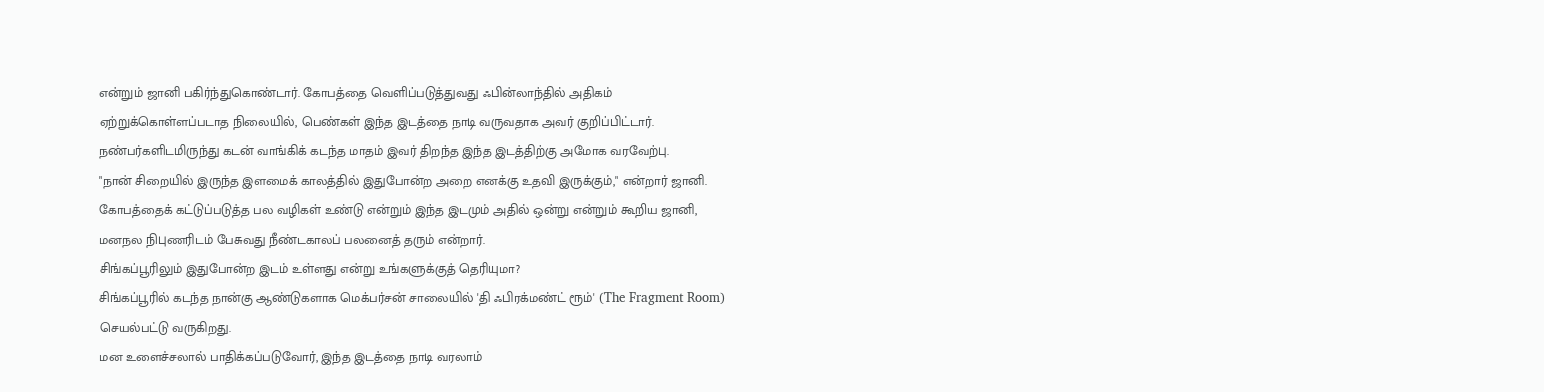என்றும் ஜானி பகிர்ந்துகொண்டார். கோபத்தை வெளிப்படுத்துவது ஃபின்லாந்தில் அதிகம் ஏற்றுக்கொள்ளப்படாத நிலையில், பெண்கள் இந்த இடத்தை நாடி வருவதாக அவர் குறிப்பிட்டார்.
நண்பர்களிடமிருந்து கடன் வாங்கிக் கடந்த மாதம் இவர் திறந்த இந்த இடத்திற்கு அமோக வரவேற்பு.
"நான் சிறையில் இருந்த இளமைக் காலத்தில் இதுபோன்ற அறை எனக்கு உதவி இருக்கும்," என்றார் ஜானி. கோபத்தைக் கட்டுப்படுத்த பல வழிகள் உண்டு என்றும் இந்த இடமும் அதில் ஒன்று என்றும் கூறிய ஜானி, மனநல நிபுணரிடம் பேசுவது நீண்டகாலப் பலனைத் தரும் என்றார்.
சிங்கப்பூரிலும் இதுபோன்ற இடம் உள்ளது என்று உங்களுக்குத் தெரியுமா?
சிங்கப்பூரில் கடந்த நான்கு ஆண்டுகளாக மெக்பர்சன் சாலையில் 'தி ஃபிரக்மண்ட் ரூம்' (The Fragment Room) செயல்பட்டு வருகிறது.
மன உளைச்சலால் பாதிக்கப்படுவோர், இந்த இடத்தை நாடி வரலாம்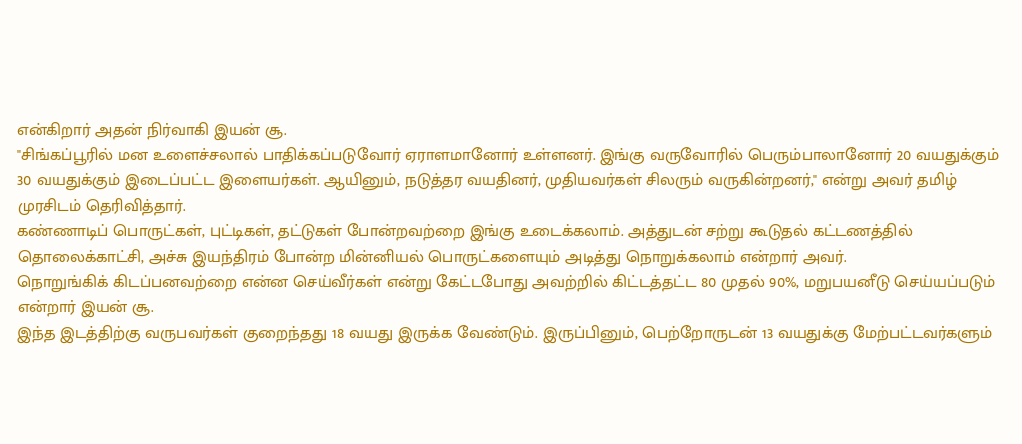என்கிறார் அதன் நிர்வாகி இயன் சூ.
"சிங்கப்பூரில் மன உளைச்சலால் பாதிக்கப்படுவோர் ஏராளமானோர் உள்ளனர். இங்கு வருவோரில் பெரும்பாலானோர் 20 வயதுக்கும் 30 வயதுக்கும் இடைப்பட்ட இளையர்கள். ஆயினும், நடுத்தர வயதினர், முதியவர்கள் சிலரும் வருகின்றனர்," என்று அவர் தமிழ் முரசிடம் தெரிவித்தார்.
கண்ணாடிப் பொருட்கள், புட்டிகள், தட்டுகள் போன்றவற்றை இங்கு உடைக்கலாம். அத்துடன் சற்று கூடுதல் கட்டணத்தில் தொலைக்காட்சி, அச்சு இயந்திரம் போன்ற மின்னியல் பொருட்களையும் அடித்து நொறுக்கலாம் என்றார் அவர்.
நொறுங்கிக் கிடப்பனவற்றை என்ன செய்வீர்கள் என்று கேட்டபோது அவற்றில் கிட்டத்தட்ட 80 முதல் 90%, மறுபயனீடு செய்யப்படும் என்றார் இயன் சூ.
இந்த இடத்திற்கு வருபவர்கள் குறைந்தது 18 வயது இருக்க வேண்டும். இருப்பினும், பெற்றோருடன் 13 வயதுக்கு மேற்பட்டவர்களும்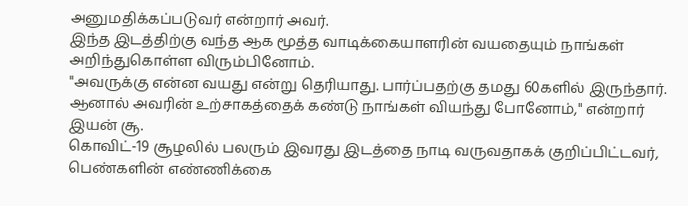அனுமதிக்கப்படுவர் என்றார் அவர்.
இந்த இடத்திற்கு வந்த ஆக மூத்த வாடிக்கையாளரின் வயதையும் நாங்கள் அறிந்துகொள்ள விரும்பினோம்.
"அவருக்கு என்ன வயது என்று தெரியாது. பார்ப்பதற்கு தமது 60களில் இருந்தார். ஆனால் அவரின் உற்சாகத்தைக் கண்டு நாங்கள் வியந்து போனோம்," என்றார் இயன் சூ.
கொவிட்-19 சூழலில் பலரும் இவரது இடத்தை நாடி வருவதாகக் குறிப்பிட்டவர், பெண்களின் எண்ணிக்கை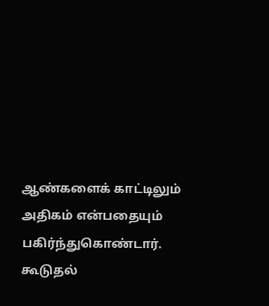ஆண்களைக் காட்டிலும் அதிகம் என்பதையும் பகிர்ந்துகொண்டார்.
கூடுதல்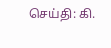செய்தி: கி.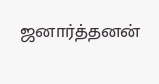ஜனார்த்தனன்